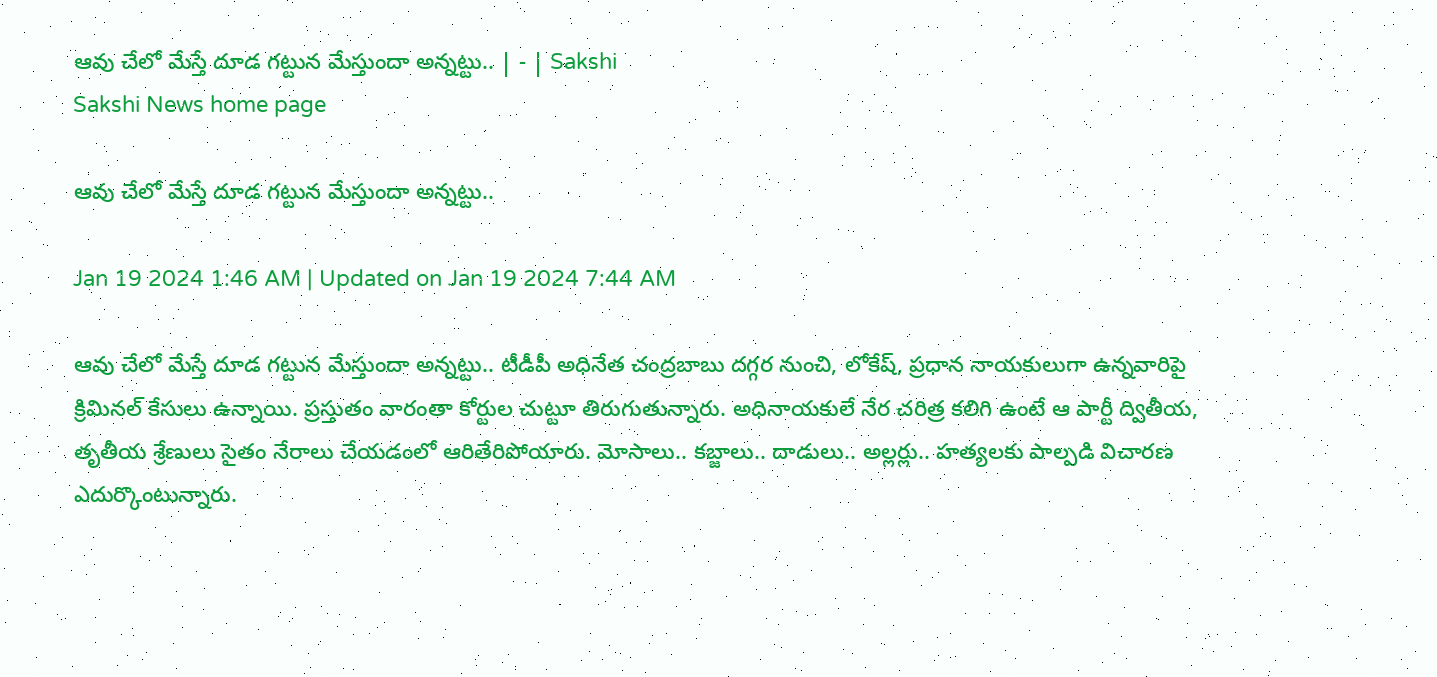ఆవు చేలో మేస్తే దూడ గట్టున మేస్తుందా అన్నట్టు.. | - | Sakshi
Sakshi News home page

ఆవు చేలో మేస్తే దూడ గట్టున మేస్తుందా అన్నట్టు..

Jan 19 2024 1:46 AM | Updated on Jan 19 2024 7:44 AM

ఆవు చేలో మేస్తే దూడ గట్టున మేస్తుందా అన్నట్టు.. టీడీపీ అధినేత చంద్రబాబు దగ్గర నుంచి, లోకేష్‌, ప్రధాన నాయకులుగా ఉన్నవారిపై క్రిమినల్‌ కేసులు ఉన్నాయి. ప్రస్తుతం వారంతా కోర్టుల చుట్టూ తిరుగుతున్నారు. అధినాయకులే నేర చరిత్ర కలిగి ఉంటే ఆ పార్టీ ద్వితీయ, తృతీయ శ్రేణులు సైతం నేరాలు చేయడంలో ఆరితేరిపోయారు. మోసాలు.. కబ్జాలు.. దాడులు.. అల్లర్లు.. హత్యలకు పాల్పడి విచారణ ఎదుర్కొంటున్నారు.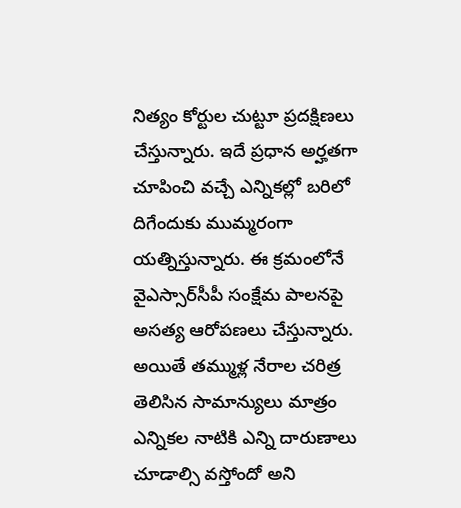నిత్యం కోర్టుల చుట్టూ ప్రదక్షిణలు చేస్తున్నారు. ఇదే ప్రధాన అర్హతగా చూపించి వచ్చే ఎన్నికల్లో బరిలో దిగేందుకు ముమ్మరంగా యత్నిస్తున్నారు. ఈ క్రమంలోనే వైఎస్సార్‌సీపీ సంక్షేమ పాలనపై అసత్య ఆరోపణలు చేస్తున్నారు. అయితే తమ్ముళ్ల నేరాల చరిత్ర తెలిసిన సామాన్యులు మాత్రం ఎన్నికల నాటికి ఎన్ని దారుణాలు చూడాల్సి వస్తోందో అని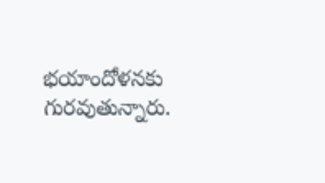భయాందోళనకు గురవుతున్నారు.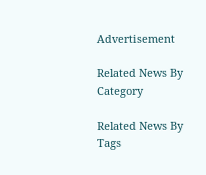Advertisement

Related News By Category

Related News By Tags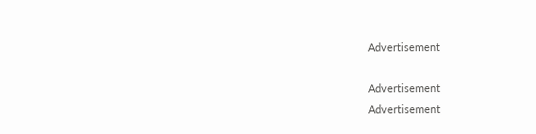Advertisement

Advertisement
Advertisement